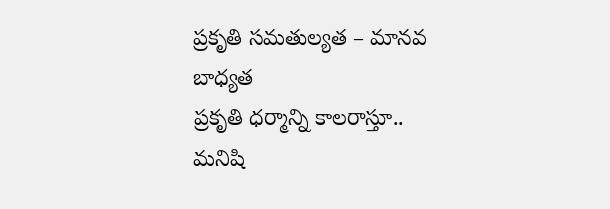ప్రకృతి సమతుల్యత – మానవ బాధ్యత
ప్రకృతి ధర్మాన్ని కాలరాస్తూ.. మనిషి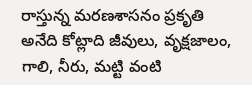రాస్తున్న మరణశాసనం ప్రకృతి అనేది కోట్లాది జీవులు, వృక్షజాలం, గాలి, నీరు, మట్టి వంటి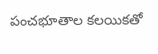పంచభూతాల కలయికతో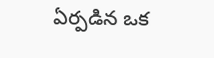ఏర్పడిన ఒక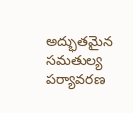అద్భుతమైన సమతుల్య పర్యావరణ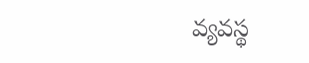వ్యవస్థ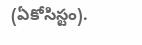(ఏకోసిస్టం).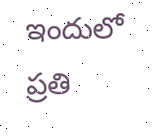ఇందులో ప్రతి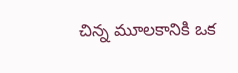చిన్న మూలకానికి ఒక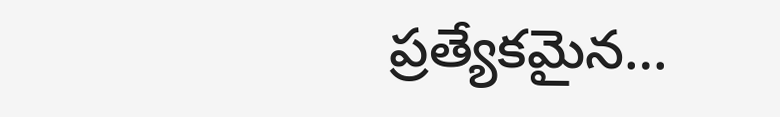ప్రత్యేకమైన…